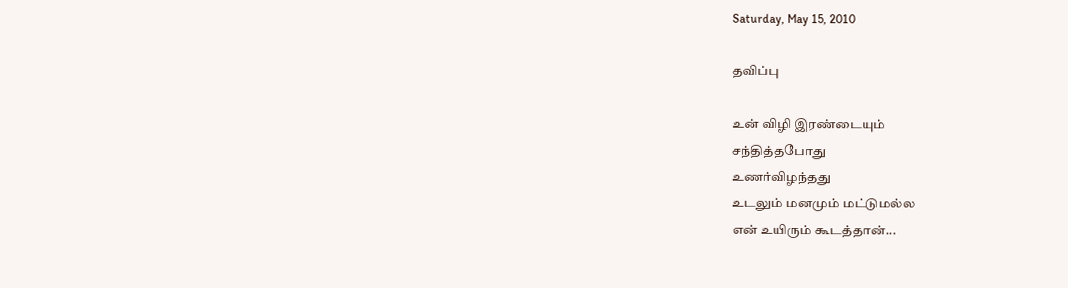Saturday, May 15, 2010

தவிப்பு

உன் விழி இரண்டையும்
சந்தித்தபோது
உணர்விழந்தது
உடலும் மனமும் மட்டுமல்ல
என் உயிரும் கூடத்தான்...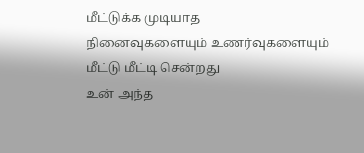மீட்டுக்க முடியாத
நினைவுகளையும் உணர்வுகளையும்
மீட்டு மீட்டி சென்றது
உன் அந்த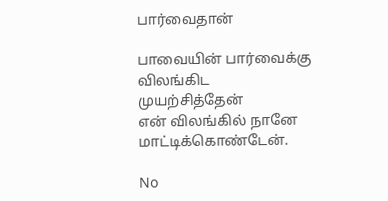பார்வைதான்

பாவையின் பார்வைக்கு
விலங்கிட முயற்சித்தேன்
என் விலங்கில் நானே மாட்டிக்கொண்டேன்.

No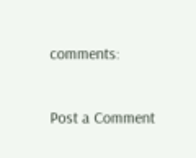comments:

Post a Comment